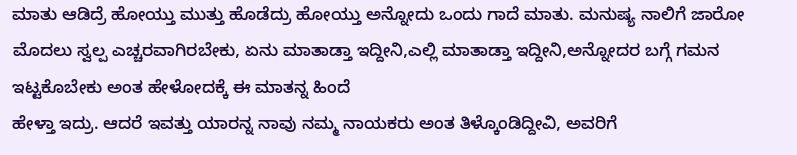ಮಾತು ಆಡಿದ್ರೆ ಹೋಯ್ತು ಮುತ್ತು ಹೊಡೆದ್ರು ಹೋಯ್ತು ಅನ್ನೋದು ಒಂದು ಗಾದೆ ಮಾತು. ಮನುಷ್ಯ ನಾಲಿಗೆ ಜಾರೋ ಮೊದಲು ಸ್ವಲ್ಪ ಎಚ್ಚರವಾಗಿರಬೇಕು, ಏನು ಮಾತಾಡ್ತಾ ಇದ್ದೀನಿ,ಎಲ್ಲಿ ಮಾತಾಡ್ತಾ ಇದ್ದೀನಿ,ಅನ್ನೋದರ ಬಗ್ಗೆ ಗಮನ ಇಟ್ಟಕೊಬೇಕು ಅಂತ ಹೇಳೋದಕ್ಕೆ ಈ ಮಾತನ್ನ ಹಿಂದೆ
ಹೇಳ್ತಾ ಇದ್ರು. ಆದರೆ ಇವತ್ತು ಯಾರನ್ನ ನಾವು ನಮ್ಮ ನಾಯಕರು ಅಂತ ತಿಳ್ಕೊಂಡಿದ್ದೀವಿ, ಅವರಿಗೆ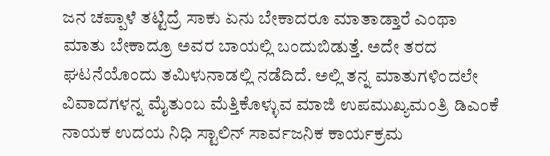ಜನ ಚಪ್ಪಾಳೆ ತಟ್ಟಿದ್ರೆ ಸಾಕು ಏನು ಬೇಕಾದರೂ ಮಾತಾಡ್ತಾರೆ ಎಂಥಾ ಮಾತು ಬೇಕಾದ್ರೂ ಅವರ ಬಾಯಲ್ಲಿ ಬಂದುಬಿಡುತ್ತೆ. ಅದೇ ತರದ ಘಟನೆಯೊಂದು ತಮಿಳುನಾಡಲ್ಲಿ ನಡೆದಿದೆ. ಅಲ್ಲಿ ತನ್ನ ಮಾತುಗಳಿಂದಲೇ ವಿವಾದಗಳನ್ನ ಮೈತುಂಬ ಮೆತ್ತಿಕೊಳ್ಳುವ ಮಾಜಿ ಉಪಮುಖ್ಯಮಂತ್ರಿ ಡಿಎಂಕೆ ನಾಯಕ ಉದಯ ನಿಧಿ ಸ್ಟಾಲಿನ್ ಸಾರ್ವಜನಿಕ ಕಾರ್ಯಕ್ರಮ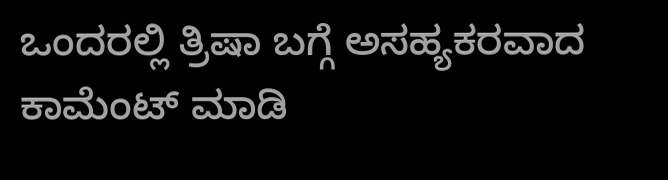ಒಂದರಲ್ಲಿ ತ್ರಿಷಾ ಬಗ್ಗೆ ಅಸಹ್ಯಕರವಾದ ಕಾಮೆಂಟ್ ಮಾಡಿ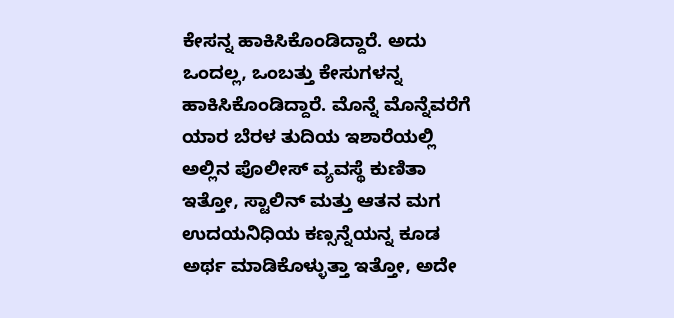ಕೇಸನ್ನ ಹಾಕಿಸಿಕೊಂಡಿದ್ದಾರೆ. ಅದು ಒಂದಲ್ಲ, ಒಂಬತ್ತು ಕೇಸುಗಳನ್ನ ಹಾಕಿಸಿಕೊಂಡಿದ್ದಾರೆ. ಮೊನ್ನೆ ಮೊನ್ನೆವರೆಗೆ ಯಾರ ಬೆರಳ ತುದಿಯ ಇಶಾರೆಯಲ್ಲಿ ಅಲ್ಲಿನ ಪೊಲೀಸ್ ವ್ಯವಸ್ಥೆ ಕುಣಿತಾ ಇತ್ತೋ, ಸ್ಟಾಲಿನ್ ಮತ್ತು ಆತನ ಮಗ ಉದಯನಿಧಿಯ ಕಣ್ಸನ್ನೆಯನ್ನ ಕೂಡ ಅರ್ಥ ಮಾಡಿಕೊಳ್ಳುತ್ತಾ ಇತ್ತೋ, ಅದೇ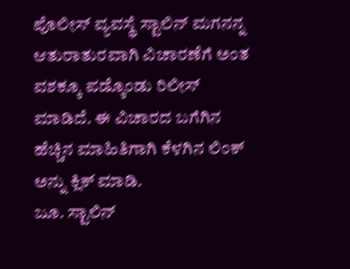ಪೊಲೀಸ್ ವ್ಯವಸ್ಥೆ ಸ್ಟಾಲಿನ್ ಮಗನನ್ನ ಆತುರಾತುರವಾಗಿ ವಿಚಾರಣೆಗೆ ಅಂತ ವಶಕ್ಕೂ ಪಡ್ಕೊಂಡು ರಿಲೀಸ್ ಮಾಡಿದೆ. ಈ ವಿಚಾರದ ಬಗೆಗಿನ ಹೆಚ್ಚಿನ ಮಾಹಿತಿಗಾಗಿ ಕೆಳಗಿನ ಲಿಂಕ್ ಅನ್ನು ಕ್ಲಿಕ್ ಮಾಡಿ.
ಜೂ. ಸ್ಟಾಲಿನ್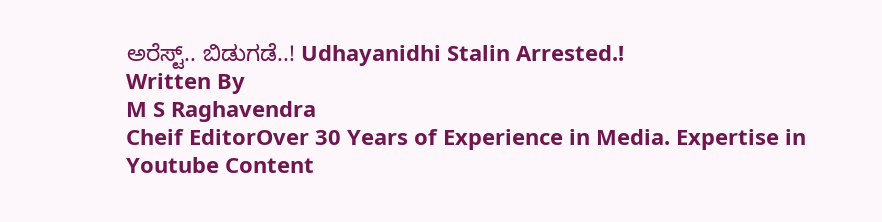ಅರೆಸ್ಟ್.. ಬಿಡುಗಡೆ..! Udhayanidhi Stalin Arrested.!
Written By
M S Raghavendra
Cheif EditorOver 30 Years of Experience in Media. Expertise in Youtube Content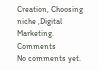Creation, Choosing niche ,Digital Marketing.
Comments
No comments yet.